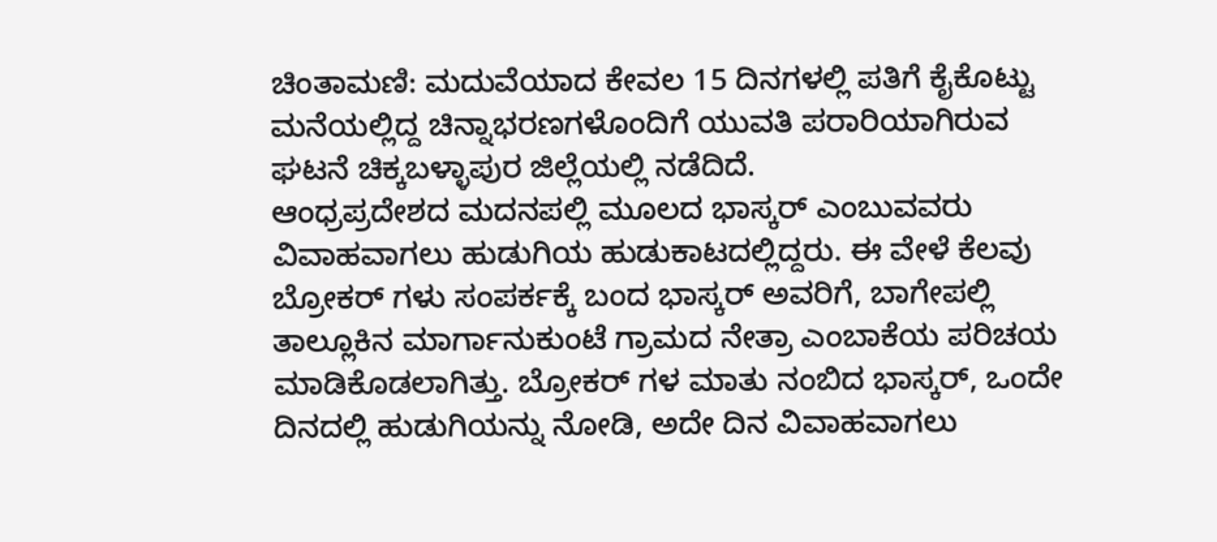ಚಿಂತಾಮಣಿ: ಮದುವೆಯಾದ ಕೇವಲ 15 ದಿನಗಳಲ್ಲಿ ಪತಿಗೆ ಕೈಕೊಟ್ಟು ಮನೆಯಲ್ಲಿದ್ದ ಚಿನ್ನಾಭರಣಗಳೊಂದಿಗೆ ಯುವತಿ ಪರಾರಿಯಾಗಿರುವ ಘಟನೆ ಚಿಕ್ಕಬಳ್ಳಾಪುರ ಜಿಲ್ಲೆಯಲ್ಲಿ ನಡೆದಿದೆ.
ಆಂಧ್ರಪ್ರದೇಶದ ಮದನಪಲ್ಲಿ ಮೂಲದ ಭಾಸ್ಕರ್ ಎಂಬುವವರು ವಿವಾಹವಾಗಲು ಹುಡುಗಿಯ ಹುಡುಕಾಟದಲ್ಲಿದ್ದರು. ಈ ವೇಳೆ ಕೆಲವು ಬ್ರೋಕರ್ ಗಳು ಸಂಪರ್ಕಕ್ಕೆ ಬಂದ ಭಾಸ್ಕರ್ ಅವರಿಗೆ, ಬಾಗೇಪಲ್ಲಿ ತಾಲ್ಲೂಕಿನ ಮಾರ್ಗಾನುಕುಂಟೆ ಗ್ರಾಮದ ನೇತ್ರಾ ಎಂಬಾಕೆಯ ಪರಿಚಯ ಮಾಡಿಕೊಡಲಾಗಿತ್ತು. ಬ್ರೋಕರ್ ಗಳ ಮಾತು ನಂಬಿದ ಭಾಸ್ಕರ್, ಒಂದೇ ದಿನದಲ್ಲಿ ಹುಡುಗಿಯನ್ನು ನೋಡಿ, ಅದೇ ದಿನ ವಿವಾಹವಾಗಲು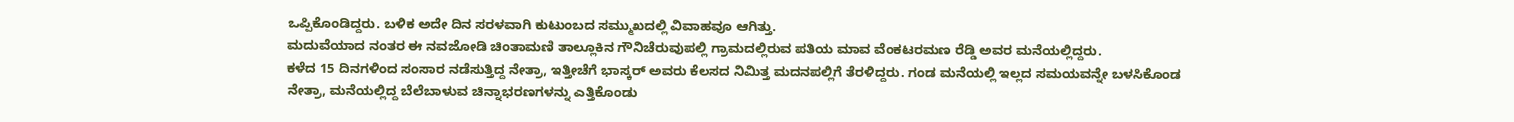ಒಪ್ಪಿಕೊಂಡಿದ್ದರು. ಬಳಿಕ ಅದೇ ದಿನ ಸರಳವಾಗಿ ಕುಟುಂಬದ ಸಮ್ಮುಖದಲ್ಲಿ ವಿವಾಹವೂ ಆಗಿತ್ತು.
ಮದುವೆಯಾದ ನಂತರ ಈ ನವಜೋಡಿ ಚಿಂತಾಮಣಿ ತಾಲ್ಲೂಕಿನ ಗೌನಿಚೆರುವುಪಲ್ಲಿ ಗ್ರಾಮದಲ್ಲಿರುವ ಪತಿಯ ಮಾವ ವೆಂಕಟರಮಣ ರೆಡ್ಡಿ ಅವರ ಮನೆಯಲ್ಲಿದ್ದರು.
ಕಳೆದ 15 ದಿನಗಳಿಂದ ಸಂಸಾರ ನಡೆಸುತ್ತಿದ್ದ ನೇತ್ರಾ, ಇತ್ತೀಚೆಗೆ ಭಾಸ್ಕರ್ ಅವರು ಕೆಲಸದ ನಿಮಿತ್ತ ಮದನಪಲ್ಲಿಗೆ ತೆರಳಿದ್ದರು. ಗಂಡ ಮನೆಯಲ್ಲಿ ಇಲ್ಲದ ಸಮಯವನ್ನೇ ಬಳಸಿಕೊಂಡ ನೇತ್ರಾ, ಮನೆಯಲ್ಲಿದ್ದ ಬೆಲೆಬಾಳುವ ಚಿನ್ನಾಭರಣಗಳನ್ನು ಎತ್ತಿಕೊಂಡು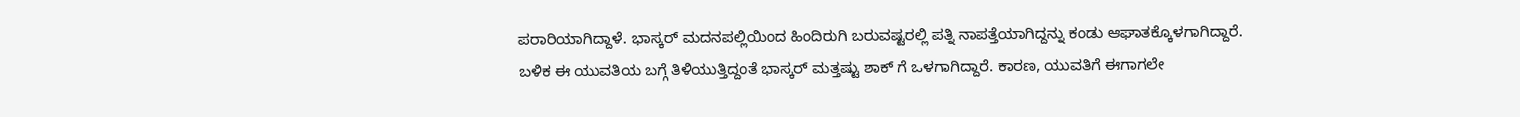ಪರಾರಿಯಾಗಿದ್ದಾಳೆ. ಭಾಸ್ಕರ್ ಮದನಪಲ್ಲಿಯಿಂದ ಹಿಂದಿರುಗಿ ಬರುವಷ್ಟರಲ್ಲಿ ಪತ್ನಿ ನಾಪತ್ತೆಯಾಗಿದ್ದನ್ನು ಕಂಡು ಆಘಾತಕ್ಕೊಳಗಾಗಿದ್ದಾರೆ.
ಬಳಿಕ ಈ ಯುವತಿಯ ಬಗ್ಗೆ ತಿಳಿಯುತ್ತಿದ್ದಂತೆ ಭಾಸ್ಕರ್ ಮತ್ತಷ್ಟು ಶಾಕ್ ಗೆ ಒಳಗಾಗಿದ್ದಾರೆ. ಕಾರಣ, ಯುವತಿಗೆ ಈಗಾಗಲೇ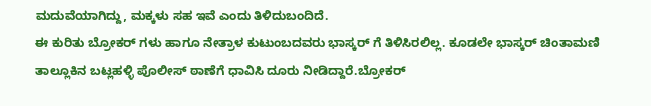ಮದುವೆಯಾಗಿದ್ದು, ಮಕ್ಕಳು ಸಹ ಇವೆ ಎಂದು ತಿಳಿದುಬಂದಿದೆ.
ಈ ಕುರಿತು ಬ್ರೋಕರ್ ಗಳು ಹಾಗೂ ನೇತ್ರಾಳ ಕುಟುಂಬದವರು ಭಾಸ್ಕರ್ ಗೆ ತಿಳಿಸಿರಲಿಲ್ಲ. ಕೂಡಲೇ ಭಾಸ್ಕರ್ ಚಿಂತಾಮಣಿ ತಾಲ್ಲೂಕಿನ ಬಟ್ಲಹಳ್ಳಿ ಪೊಲೀಸ್ ಠಾಣೆಗೆ ಧಾವಿಸಿ ದೂರು ನೀಡಿದ್ದಾರೆ.ಬ್ರೋಕರ್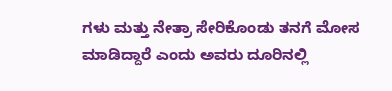ಗಳು ಮತ್ತು ನೇತ್ರಾ ಸೇರಿಕೊಂಡು ತನಗೆ ಮೋಸ ಮಾಡಿದ್ದಾರೆ ಎಂದು ಅವರು ದೂರಿನಲ್ಲಿ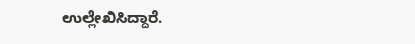ಉಲ್ಲೇಖಿಸಿದ್ದಾರೆ.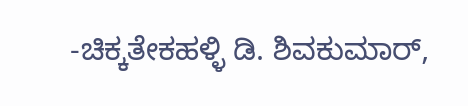-ಚಿಕ್ಕತೇಕಹಳ್ಳಿ ಡಿ. ಶಿವಕುಮಾರ್,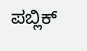ಪಬ್ಲಿಕ್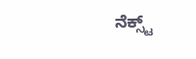ನೆಕ್ಸ್ಟ್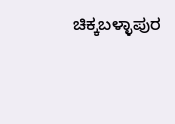ಚಿಕ್ಕಬಳ್ಳಾಪುರ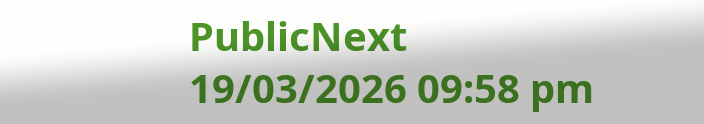PublicNext
19/03/2026 09:58 pm